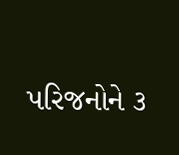પરિજનોને ૩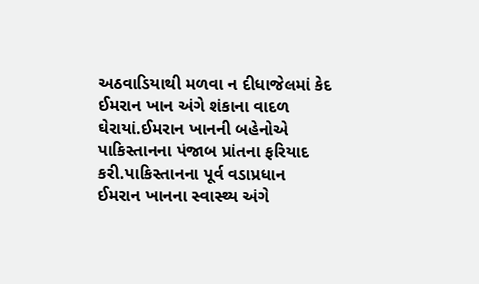અઠવાડિયાથી મળવા ન દીધાજેલમાં કેદ ઈમરાન ખાન અંગે શંકાના વાદળ ઘેરાયાં.ઈમરાન ખાનની બહેનોએ પાકિસ્તાનના પંજાબ પ્રાંતના ફરિયાદ કરી.પાકિસ્તાનના પૂર્વ વડાપ્રધાન ઈમરાન ખાનના સ્વાસ્થ્ય અંગે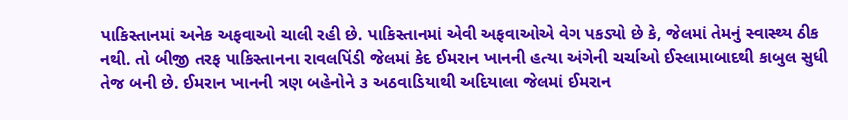પાકિસ્તાનમાં અનેક અફવાઓ ચાલી રહી છે. પાકિસ્તાનમાં એવી અફવાઓએ વેગ પકડ્યો છે કે, જેલમાં તેમનું સ્વાસ્થ્ય ઠીક નથી. તો બીજી તરફ પાકિસ્તાનના રાવલપિંડી જેલમાં કેદ ઈમરાન ખાનની હત્યા અંગેની ચર્ચાઓ ઈસ્લામાબાદથી કાબુલ સુધી તેજ બની છે. ઈમરાન ખાનની ત્રણ બહેનોને ૩ અઠવાડિયાથી અદિયાલા જેલમાં ઈમરાન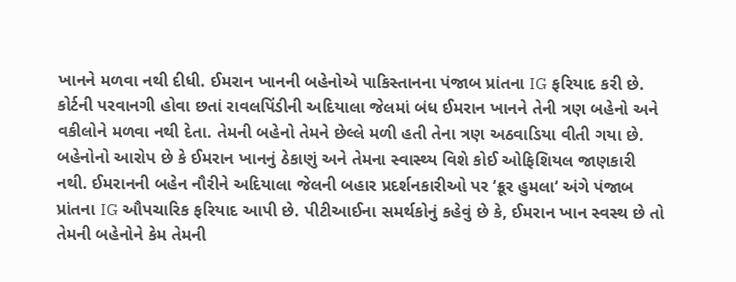ખાનને મળવા નથી દીધી. ઈમરાન ખાનની બહેનોએ પાકિસ્તાનના પંજાબ પ્રાંતના IG ફરિયાદ કરી છે.
કોર્ટની પરવાનગી હોવા છતાં રાવલપિંડીની અદિયાલા જેલમાં બંધ ઈમરાન ખાનને તેની ત્રણ બહેનો અને વકીલોને મળવા નથી દેતા. તેમની બહેનો તેમને છેલ્લે મળી હતી તેના ત્રણ અઠવાડિયા વીતી ગયા છે. બહેનોનો આરોપ છે કે ઈમરાન ખાનનું ઠેકાણું અને તેમના સ્વાસ્થ્ય વિશે કોઈ ઓફિશિયલ જાણકારી નથી. ઈમરાનની બહેન નૌરીને અદિયાલા જેલની બહાર પ્રદર્શનકારીઓ પર ‘ક્રૂર હુમલા‘ અંગે પંજાબ પ્રાંતના IG ઔપચારિક ફરિયાદ આપી છે. પીટીઆઈના સમર્થકોનું કહેવું છે કે, ઈમરાન ખાન સ્વસ્થ છે તો તેમની બહેનોને કેમ તેમની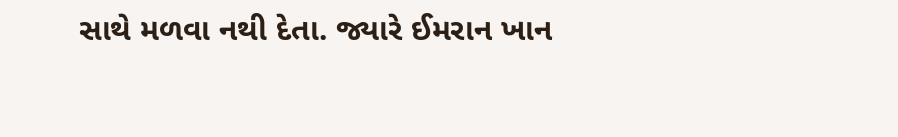સાથે મળવા નથી દેતા. જ્યારે ઈમરાન ખાન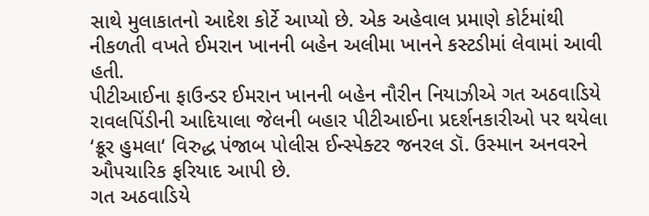સાથે મુલાકાતનો આદેશ કોર્ટે આપ્યો છે. એક અહેવાલ પ્રમાણે કોર્ટમાંથી નીકળતી વખતે ઈમરાન ખાનની બહેન અલીમા ખાનને કસ્ટડીમાં લેવામાં આવી હતી.
પીટીઆઈના ફાઉન્ડર ઈમરાન ખાનની બહેન નૌરીન નિયાઝીએ ગત અઠવાડિયે રાવલપિંડીની આદિયાલા જેલની બહાર પીટીઆઈના પ્રદર્શનકારીઓ પર થયેલા ‘ક્રૂર હુમલા‘ વિરુદ્ધ પંજાબ પોલીસ ઈન્સ્પેક્ટર જનરલ ડૉ. ઉસ્માન અનવરને ઔપચારિક ફરિયાદ આપી છે.
ગત અઠવાડિયે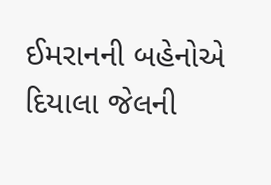ઈમરાનની બહેનોએ દિયાલા જેલની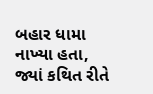બહાર ધામા નાખ્યા હતા, જ્યાં કથિત રીતે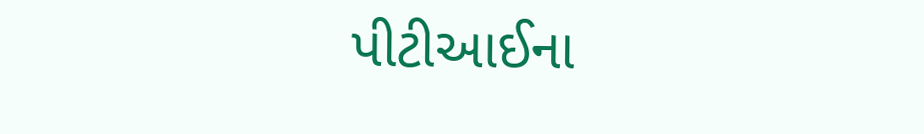પીટીઆઈના